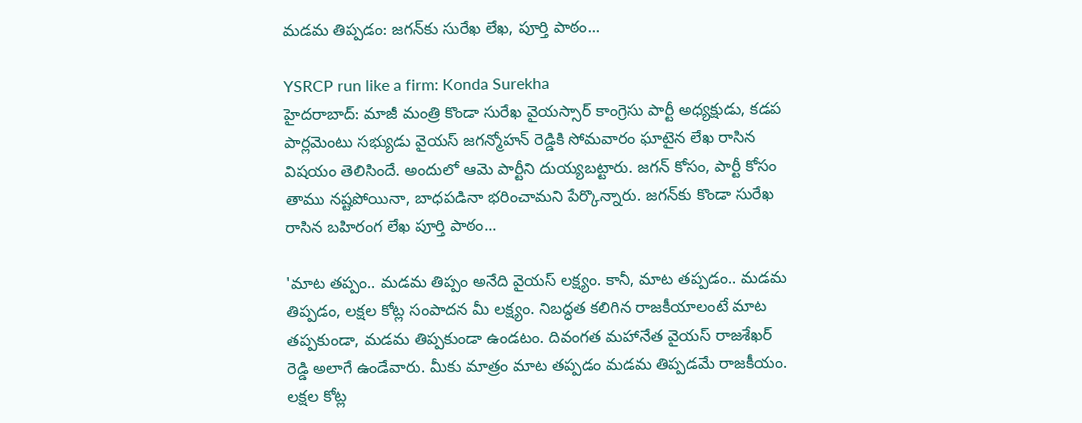మడమ తిప్పడం: జగన్‌కు సురేఖ లేఖ, పూర్తి పాఠం...

YSRCP run like a firm: Konda Surekha
హైదరాబాద్: మాజీ మంత్రి కొండా సురేఖ వైయస్సార్ కాంగ్రెసు పార్టీ అధ్యక్షుడు, కడప పార్లమెంటు సభ్యుడు వైయస్ జగన్మోహన్ రెడ్డికి సోమవారం ఘాటైన లేఖ రాసిన విషయం తెలిసిందే. అందులో ఆమె పార్టీని దుయ్యబట్టారు. జగన్ కోసం, పార్టీ కోసం తాము నష్టపోయినా, బాధపడినా భరించామని పేర్కొన్నారు. జగన్‌కు కొండా సురేఖ రాసిన బహిరంగ లేఖ పూర్తి పాఠం...

'మాట తప్పం.. మడమ తిప్పం అనేది వైయస్ లక్ష్యం. కానీ, మాట తప్పడం.. మడమ తిప్పడం, లక్షల కోట్ల సంపాదన మీ లక్ష్యం. నిబద్ధత కలిగిన రాజకీయాలంటే మాట తప్పకుండా, మడమ తిప్పకుండా ఉండటం. దివంగత మహానేత వైయస్ రాజశేఖర్ రెడ్డి అలాగే ఉండేవారు. మీకు మాత్రం మాట తప్పడం మడమ తిప్పడమే రాజకీయం. లక్షల కోట్ల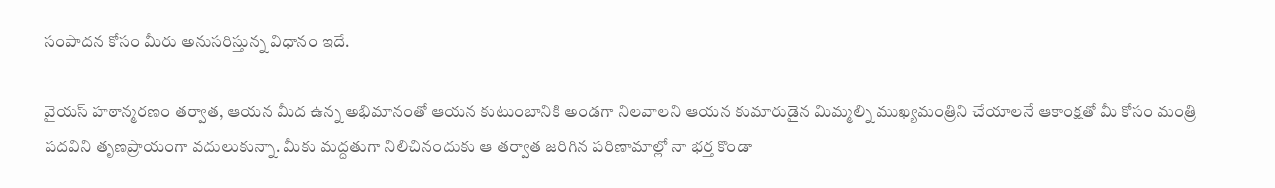సంపాదన కోసం మీరు అనుసరిస్తున్న విధానం ఇదే.

వైయస్ హఠాన్మరణం తర్వాత, ఆయన మీద ఉన్న అభిమానంతో ఆయన కుటుంబానికి అండగా నిలవాలని ఆయన కుమారుడైన మిమ్మల్ని ముఖ్యమంత్రిని చేయాలనే ఆకాంక్షతో మీ కోసం మంత్రి పదవిని తృణప్రాయంగా వదులుకున్నా. మీకు మద్దతుగా నిలిచినందుకు ఆ తర్వాత జరిగిన పరిణామాల్లో నా భర్త కొండా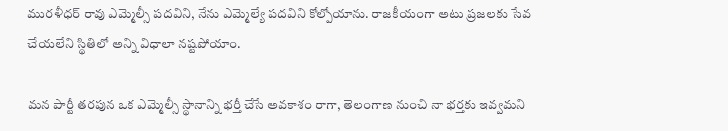మురళీధర్ రావు ఎమ్మెల్సీ పదవిని, నేను ఎమ్మెల్యే పదవిని కోల్పోయాను. రాజకీయంగా అటు ప్రజలకు సేవ చేయలేని స్థితిలో అన్ని విధాలా నష్టపోయాం.

మన పార్టీ తరపున ఒక ఎమ్మెల్సీ స్థానాన్ని భర్తీ చేసే అవకాశం రాగా, తెలంగాణ నుంచి నా భర్తకు ఇవ్వమని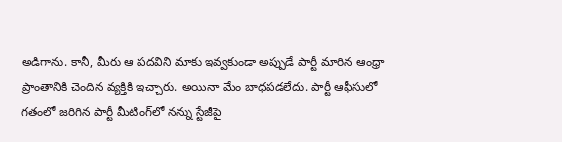అడిగాను. కానీ, మీరు ఆ పదవిని మాకు ఇవ్వకుండా అప్పుడే పార్టీ మారిన ఆంధ్రా ప్రాంతానికి చెందిన వ్యక్తికి ఇచ్చారు. అయినా మేం బాధపడలేదు. పార్టీ ఆఫీసులో గతంలో జరిగిన పార్టీ మీటింగ్‌లో నన్ను స్టేజీపై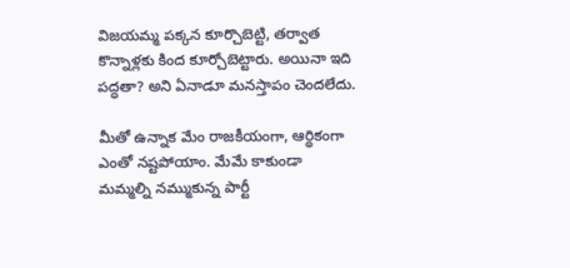విజయమ్మ పక్కన కూర్చొబెట్టి, తర్వాత కొన్నాళ్లకు కింద కూర్చోబెట్టారు. అయినా ఇది పద్ధతా? అని ఏనాడూ మనస్తాపం చెందలేదు.

మీతో ఉన్నాక మేం రాజకీయంగా, ఆర్థికంగా ఎంతో నష్టపోయాం. మేమే కాకుండా మమ్మల్ని నమ్ముకున్న పార్టీ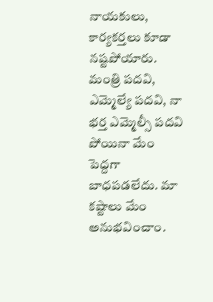నాయకులు, కార్యకర్తలు కూడా నష్టపోయారు. మంత్రి పదవి, ఎమ్మెల్యే పదవి, నా భర్త ఎమ్మెల్సీ పదవి పోయినా మేం పెద్దగా బాధపడలేదు. మా కష్టాలు మేం అనుభవించాం.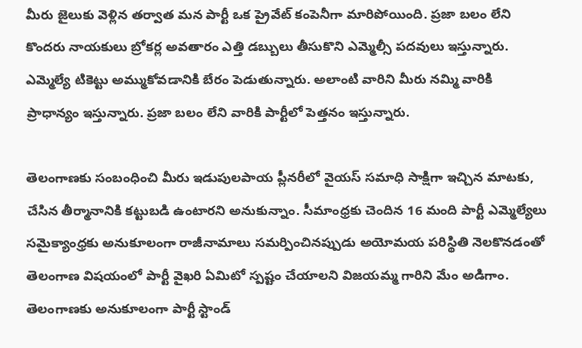మీరు జైలుకు వెళ్లిన తర్వాత మన పార్టీ ఒక ప్రైవేట్ కంపెనీగా మారిపోయింది. ప్రజా బలం లేని కొందరు నాయకులు బ్రోకర్ల అవతారం ఎత్తి డబ్బులు తీసుకొని ఎమ్మెల్సీ పదవులు ఇస్తున్నారు. ఎమ్మెల్యే టికెట్టు అమ్ముకోవడానికి బేరం పెడుతున్నారు. అలాంటి వారిని మీరు నమ్మి వారికి ప్రాధాన్యం ఇస్తున్నారు. ప్రజా బలం లేని వారికి పార్టీలో పెత్తనం ఇస్తున్నారు.

తెలంగాణకు సంబంధించి మీరు ఇడుపులపాయ ప్లీనరీలో వైయస్ సమాధి సాక్షిగా ఇచ్చిన మాటకు, చేసిన తీర్మానానికి కట్టుబడి ఉంటారని అనుకున్నాం. సీమాంధ్రకు చెందిన 16 మంది పార్టీ ఎమ్మెల్యేలు సమైక్యాంధ్రకు అనుకూలంగా రాజీనామాలు సమర్పించినప్పుడు అయోమయ పరిస్థితి నెలకొనడంతో తెలంగాణ విషయంలో పార్టీ వైఖరి ఏమిటో స్పష్టం చేయాలని విజయమ్మ గారిని మేం అడిగాం. తెలంగాణకు అనుకూలంగా పార్టీ స్టాండ్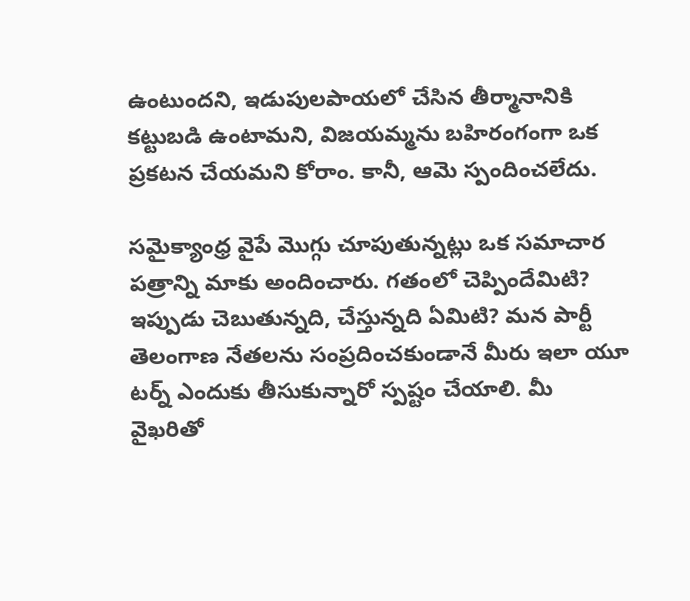ఉంటుందని, ఇడుపులపాయలో చేసిన తీర్మానానికి కట్టుబడి ఉంటామని, విజయమ్మను బహిరంగంగా ఒక ప్రకటన చేయమని కోరాం. కానీ, ఆమె స్పందించలేదు.

సమైక్యాంధ్ర వైపే మొగ్గు చూపుతున్నట్లు ఒక సమాచార పత్రాన్ని మాకు అందించారు. గతంలో చెప్పిందేమిటి? ఇప్పుడు చెబుతున్నది, చేస్తున్నది ఏమిటి? మన పార్టీ తెలంగాణ నేతలను సంప్రదించకుండానే మీరు ఇలా యూ టర్న్ ఎందుకు తీసుకున్నారో స్పష్టం చేయాలి. మీ వైఖరితో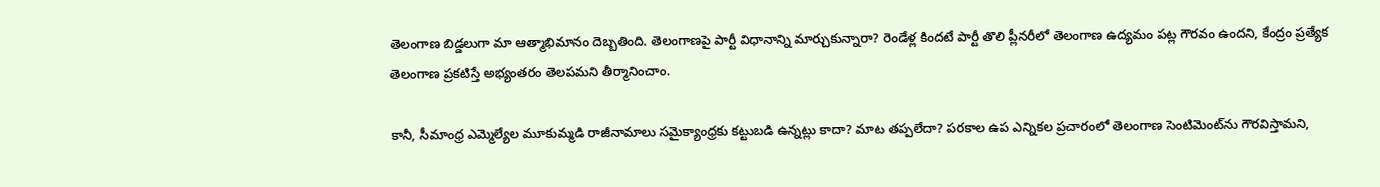తెలంగాణ బిడ్డలుగా మా ఆత్మాభిమానం దెబ్బతింది. తెలంగాణపై పార్టీ విధానాన్ని మార్చుకున్నారా? రెండేళ్ల కిందటే పార్టీ తొలి ప్లీనరీలో తెలంగాణ ఉద్యమం పట్ల గౌరవం ఉందని, కేంద్రం ప్రత్యేక తెలంగాణ ప్రకటిస్తే అభ్యంతరం తెలపమని తీర్మానించాం.

కానీ, సీమాంధ్ర ఎమ్మెల్యేల మూకుమ్మడి రాజీనామాలు సమైక్యాంధ్రకు కట్టుబడి ఉన్నట్లు కాదా? మాట తప్పలేదా? పరకాల ఉప ఎన్నికల ప్రచారంలో తెలంగాణ సెంటిమెంట్‌ను గౌరవిస్తామని,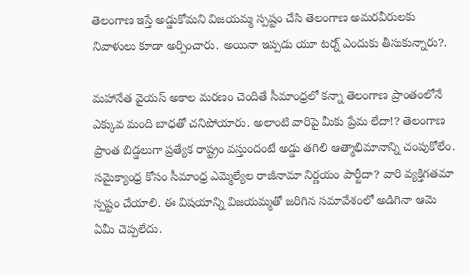తెలంగాణ ఇస్తే అడ్డుకోమని విజయమ్మ స్పష్టం చేసి తెలంగాణ అమరవీరులకు నివాళులు కూడా అర్పించారు. అయినా ఇప్పడు యూ టర్న్ ఎందుకు తీసుకున్నారు?.

మహానేత వైయస్ అకాల మరణం చెందితే సీమాంధ్రలో కన్నా తెలంగాణ ప్రాంతంలోనే ఎక్కువ మంది బాధతో చనిపోయారు. అలాంటి వారిపై మీకు ప్రేమ లేదా!? తెలంగాణ ప్రాంత బిడ్డలుగా ప్రత్యేక రాష్ట్రం వస్తుందంటే అడ్డు తగిలి ఆత్మాభిమానాన్ని చంపుకోలేం. సమైక్యాంధ్ర కోసం సీమాంధ్ర ఎమ్మెల్యేల రాజీనామా నిర్ణయం పార్టీదా? వారి వ్యక్తిగతమా స్పష్టం చేయాలి. ఈ విషయాన్ని విజయమ్మతో జరిగిన సమావేశంలో అడిగినా ఆమె ఏమీ చెప్పలేదు.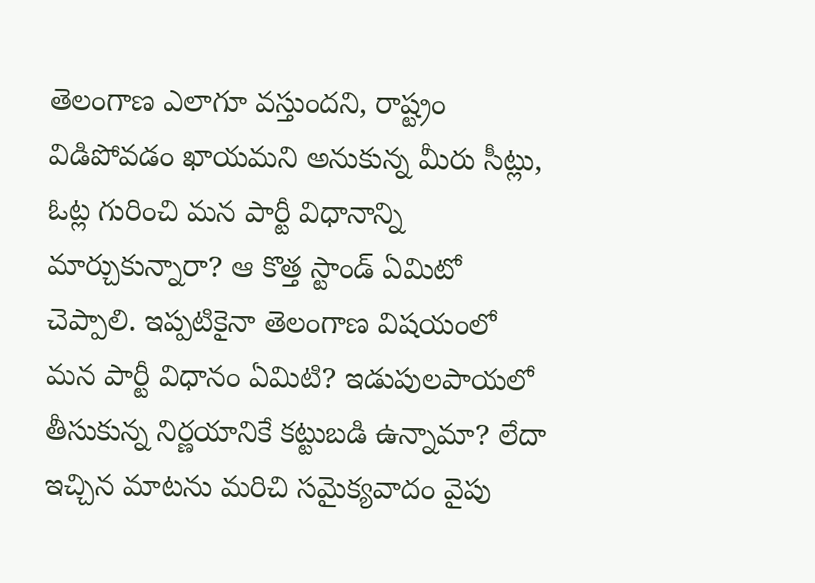తెలంగాణ ఎలాగూ వస్తుందని, రాష్ట్రం విడిపోవడం ఖాయమని అనుకున్న మీరు సీట్లు, ఓట్ల గురించి మన పార్టీ విధానాన్ని మార్చుకున్నారా? ఆ కొత్త స్టాండ్ ఏమిటో చెప్పాలి. ఇప్పటికైనా తెలంగాణ విషయంలో మన పార్టీ విధానం ఏమిటి? ఇడుపులపాయలో తీసుకున్న నిర్ణయానికే కట్టుబడి ఉన్నామా? లేదా ఇచ్చిన మాటను మరిచి సమైక్యవాదం వైపు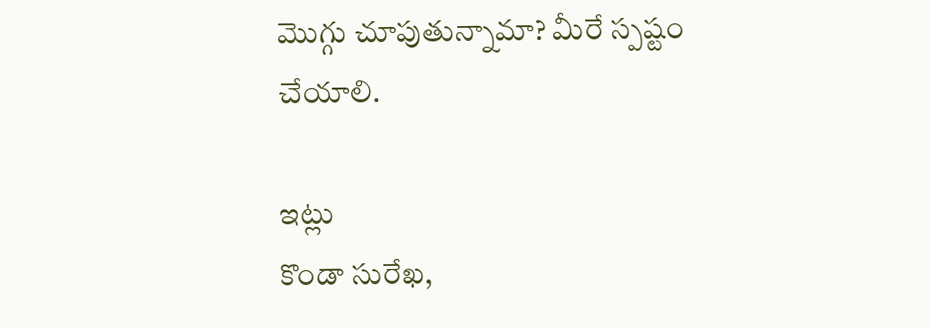మొగ్గు చూపుతున్నామా? మీరే స్పష్టం చేయాలి.

ఇట్లు
కొండా సురేఖ,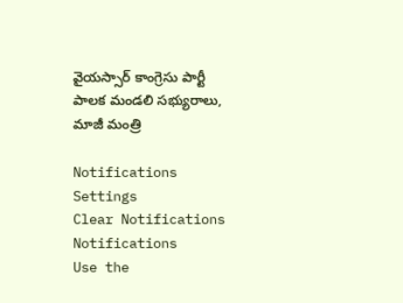వైయస్సార్ కాంగ్రెసు పార్టీ పాలక మండలి సభ్యురాలు, మాజీ మంత్రి

Notifications
Settings
Clear Notifications
Notifications
Use the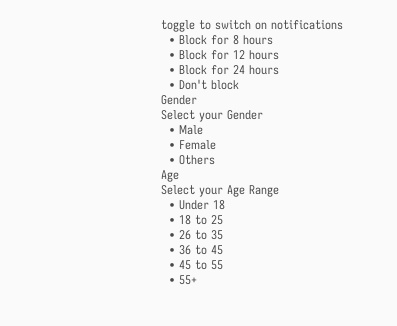toggle to switch on notifications
  • Block for 8 hours
  • Block for 12 hours
  • Block for 24 hours
  • Don't block
Gender
Select your Gender
  • Male
  • Female
  • Others
Age
Select your Age Range
  • Under 18
  • 18 to 25
  • 26 to 35
  • 36 to 45
  • 45 to 55
  • 55+